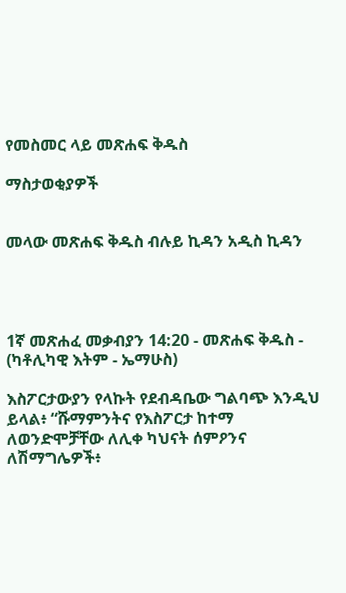የመስመር ላይ መጽሐፍ ቅዱስ

ማስታወቂያዎች


መላው መጽሐፍ ቅዱስ ብሉይ ኪዳን አዲስ ኪዳን




1ኛ መጽሐፈ መቃብያን 14:20 - መጽሐፍ ቅዱስ - (ካቶሊካዊ እትም - ኤማሁስ)

እስፖርታውያን የላኩት የደብዳቤው ግልባጭ እንዲህ ይላል፥ “ሹማምንትና የእስፖርታ ከተማ ለወንድሞቻቸው ለሊቀ ካህናት ሰምዖንና ለሽማግሌዎች፥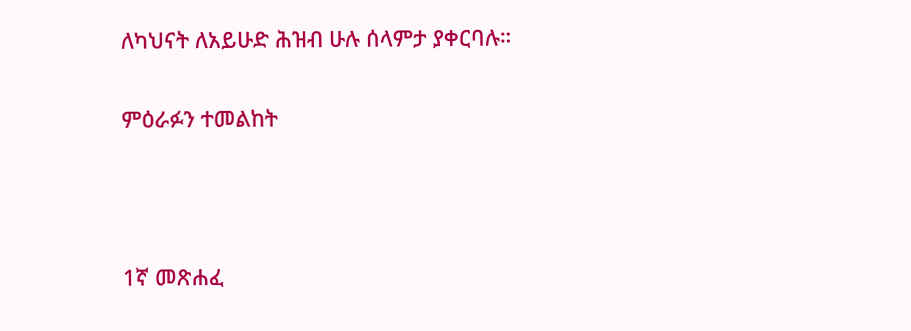ለካህናት ለአይሁድ ሕዝብ ሁሉ ሰላምታ ያቀርባሉ።

ምዕራፉን ተመልከት



1ኛ መጽሐፈ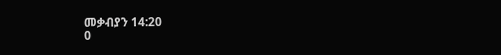መቃብያን 14:20
0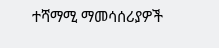ተሻማሚ ማመሳሰሪያዎች